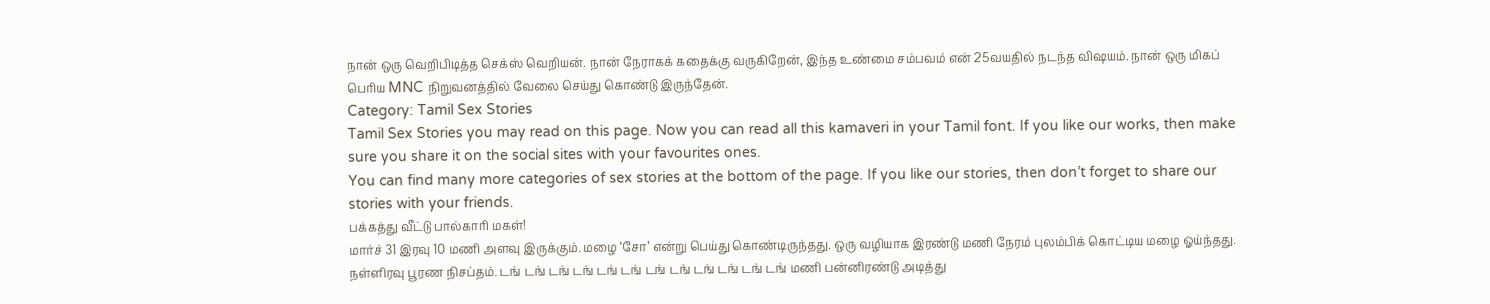நான் ஒரு வெறிபிடித்த செக்ஸ் வெறியன். நான் நேராகக் கதைக்கு வருகிறேன், இந்த உண்மை சம்பவம் என் 25வயதில் நடந்த விஷயம். நான் ஒரு மிகப் பெரிய MNC நிறுவனத்தில் வேலை செய்து கொண்டு இருந்தேன்.
Category: Tamil Sex Stories
Tamil Sex Stories you may read on this page. Now you can read all this kamaveri in your Tamil font. If you like our works, then make sure you share it on the social sites with your favourites ones.
You can find many more categories of sex stories at the bottom of the page. If you like our stories, then don’t forget to share our stories with your friends.
பக்கத்து வீட்டு பால்காரி மகள்!
மார்ச் 31 இரவு 10 மணி அளவு இருக்கும். மழை ‘சோ’ என்று பெய்து கொண்டிருந்தது. ஒரு வழியாக இரண்டு மணி நேரம் புலம்பிக் கொட்டிய மழை ஓய்ந்தது. நள்ளிரவு பூரண நிசப்தம். டங் டங் டங் டங் டங் டங் டங் டங் டங் டங் டங் டங் மணி பன்னிரண்டு அடித்து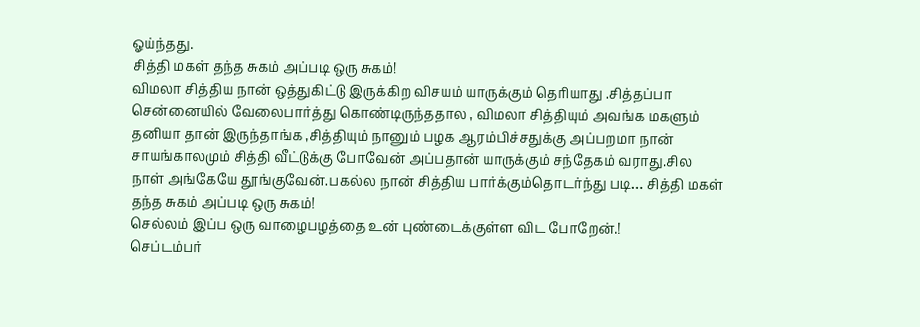ஓய்ந்தது.
சித்தி மகள் தந்த சுகம் அப்படி ஒரு சுகம்!
விமலா சித்திய நான் ஒத்துகிட்டு இருக்கிற விசயம் யாருக்கும் தெரியாது .சித்தப்பா சென்னையில் வேலைபார்த்து கொண்டிருந்ததால , விமலா சித்தியும் அவங்க மகளும் தனியா தான் இருந்தாங்க ,சித்தியும் நானும் பழக ஆரம்பிச்சதுக்கு அப்பறமா நான் சாயங்காலமும் சித்தி வீட்டுக்கு போவேன் அப்பதான் யாருக்கும் சந்தேகம் வராது.சில நாள் அங்கேயே தூங்குவேன்.பகல்ல நான் சித்திய பார்க்கும்தொடர்ந்து படி… சித்தி மகள் தந்த சுகம் அப்படி ஒரு சுகம்!
செல்லம் இப்ப ஒரு வாழைபழத்தை உன் புண்டைக்குள்ள விட போறேன்.!
செப்டம்பர்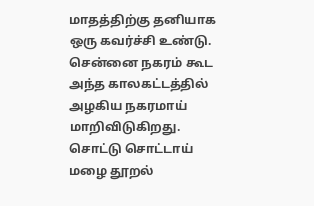மாதத்திற்கு தனியாக ஒரு கவர்ச்சி உண்டு. சென்னை நகரம் கூட அந்த காலகட்டத்தில் அழகிய நகரமாய் மாறிவிடுகிறது. சொட்டு சொட்டாய் மழை தூறல்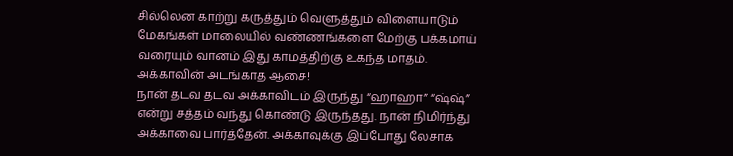சில்லென காற்று கருத்தும் வெளுத்தும் விளையாடும் மேகங்கள் மாலையில் வண்ணங்களை மேற்கு பக்கமாய் வரையும் வானம் இது காமத்திற்கு உகந்த மாதம்.
அக்காவின் அடங்காத ஆசை!
நான் தடவ தடவ அக்காவிடம் இருந்து “ஹாஹா” “ஷ்ஷ்” என்று சத்தம் வந்து கொண்டு இருந்தது. நான் நிமிர்ந்து அக்காவை பார்த்தேன். அக்காவுக்கு இப்போது லேசாக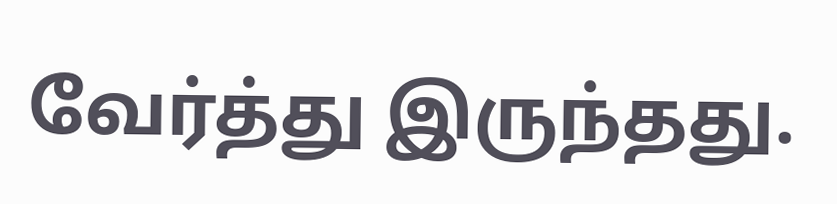வேர்த்து இருந்தது.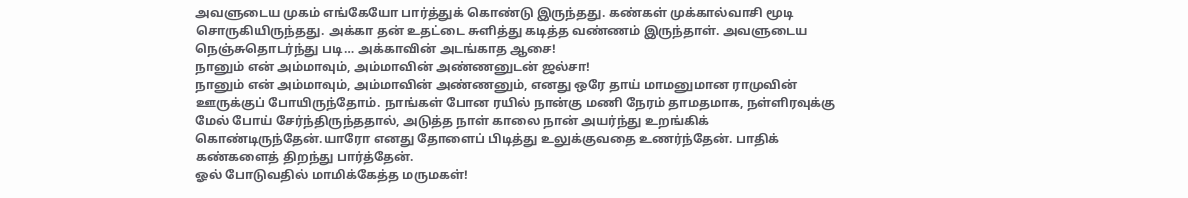அவளுடைய முகம் எங்கேயோ பார்த்துக் கொண்டு இருந்தது. கண்கள் முக்கால்வாசி மூடி சொருகியிருந்தது. அக்கா தன் உதட்டை சுளித்து கடித்த வண்ணம் இருந்தாள். அவளுடைய நெஞ்சுதொடர்ந்து படி… அக்காவின் அடங்காத ஆசை!
நானும் என் அம்மாவும், அம்மாவின் அண்ணனுடன் ஜல்சா!
நானும் என் அம்மாவும், அம்மாவின் அண்ணனும், எனது ஒரே தாய் மாமனுமான ராமுவின் ஊருக்குப் போயிருந்தோம். நாங்கள் போன ரயில் நான்கு மணி நேரம் தாமதமாக, நள்ளிரவுக்கு மேல் போய் சேர்ந்திருந்ததால், அடுத்த நாள் காலை நான் அயர்ந்து உறங்கிக் கொண்டிருந்தேன்.யாரோ எனது தோளைப் பிடித்து உலுக்குவதை உணர்ந்தேன். பாதிக் கண்களைத் திறந்து பார்த்தேன்.
ஓல் போடுவதில் மாமிக்கேத்த மருமகள்!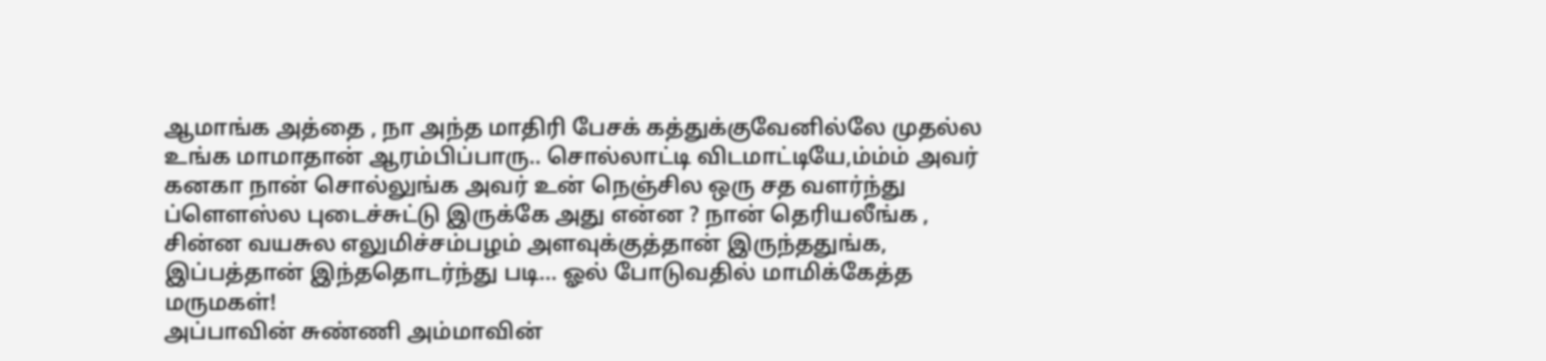ஆமாங்க அத்தை , நா அந்த மாதிரி பேசக் கத்துக்குவேனில்லே முதல்ல உங்க மாமாதான் ஆரம்பிப்பாரு.. சொல்லாட்டி விடமாட்டியே,ம்ம்ம் அவர் கனகா நான் சொல்லுங்க அவர் உன் நெஞ்சில ஒரு சத வளர்ந்து ப்ளௌஸ்ல புடைச்சுட்டு இருக்கே அது என்ன ? நான் தெரியலீங்க , சின்ன வயசுல எலுமிச்சம்பழம் அளவுக்குத்தான் இருந்ததுங்க, இப்பத்தான் இந்ததொடர்ந்து படி… ஓல் போடுவதில் மாமிக்கேத்த மருமகள்!
அப்பாவின் சுண்ணி அம்மாவின்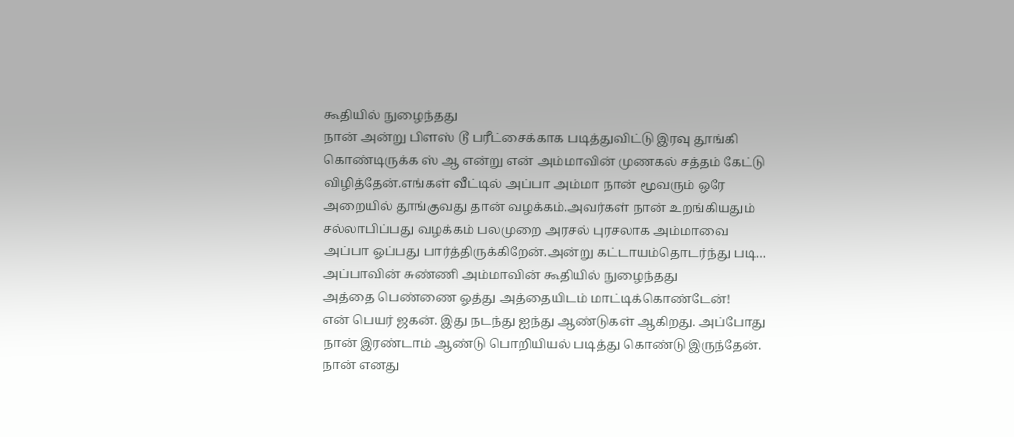கூதியில் நுழைந்தது
நான் அன்று பிளஸ் டூ பரீட்சைக்காக படித்துவிட்டு இரவு தூங்கி கொண்டிருக்க ஸ் ஆ என்று என் அம்மாவின் முணகல் சத்தம் கேட்டு விழித்தேன்.எங்கள் வீட்டில் அப்பா அம்மா நான் மூவரும் ஒரே அறையில் தூங்குவது தான் வழக்கம்.அவர்கள் நான் உறங்கியதும் சல்லாபிப்பது வழக்கம் பலமுறை அரசல் புரசலாக அம்மாவை அப்பா ஓப்பது பார்த்திருக்கிறேன்.அன்று கட்டாயம்தொடர்ந்து படி… அப்பாவின் சுண்ணி அம்மாவின் கூதியில் நுழைந்தது
அத்தை பெண்ணை ஓத்து அத்தையிடம் மாட்டிக்கொண்டேன்!
என் பெயர் ஜகன். இது நடந்து ஐந்து ஆண்டுகள் ஆகிறது. அப்போது நான் இரண்டாம் ஆண்டு பொறியியல் படித்து கொண்டு இருந்தேன். நான் எனது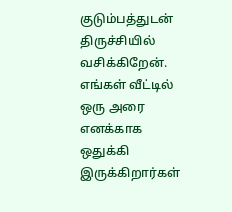குடும்பத்துடன் திருச்சியில் வசிக்கிறேன். எங்கள் வீட்டில் ஒரு அரை எனக்காக ஒதுக்கி இருக்கிறார்கள்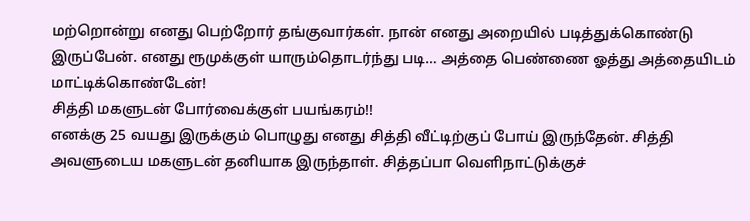மற்றொன்று எனது பெற்றோர் தங்குவார்கள். நான் எனது அறையில் படித்துக்கொண்டு இருப்பேன். எனது ரூமுக்குள் யாரும்தொடர்ந்து படி… அத்தை பெண்ணை ஓத்து அத்தையிடம் மாட்டிக்கொண்டேன்!
சித்தி மகளுடன் போர்வைக்குள் பயங்கரம்!!
எனக்கு 25 வயது இருக்கும் பொழுது எனது சித்தி வீட்டிற்குப் போய் இருந்தேன். சித்தி அவளுடைய மகளுடன் தனியாக இருந்தாள். சித்தப்பா வெளிநாட்டுக்குச்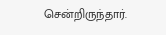சென்றிருந்தார்.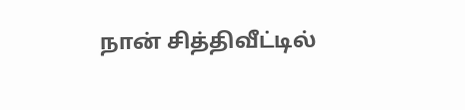நான் சித்திவீட்டில்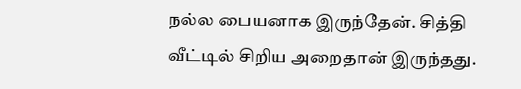நல்ல பையனாக இருந்தேன். சித்தி வீட்டில் சிறிய அறைதான் இருந்தது.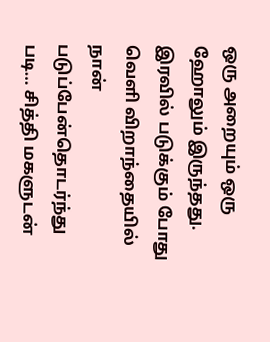ஒரு அறையும் ஒரு ஹோலும் இருந்தது. இரவில் படுக்கும் போது வெளி விறாந்தையில் நான் படுப்பேன்தொடர்ந்து படி… சித்தி மகளுடன்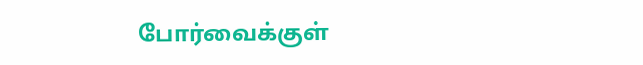போர்வைக்குள்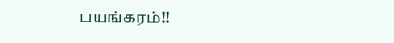பயங்கரம்!!